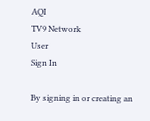AQI
TV9 Network
User
Sign In

By signing in or creating an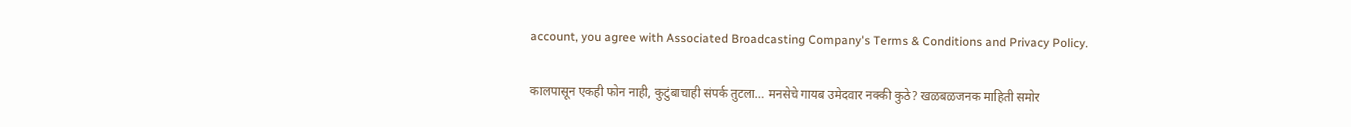account, you agree with Associated Broadcasting Company's Terms & Conditions and Privacy Policy.

कालपासून एकही फोन नाही, कुटुंबाचाही संपर्क तुटला… मनसेचे गायब उमेदवार नक्की कुठे? खळबळजनक माहिती समोर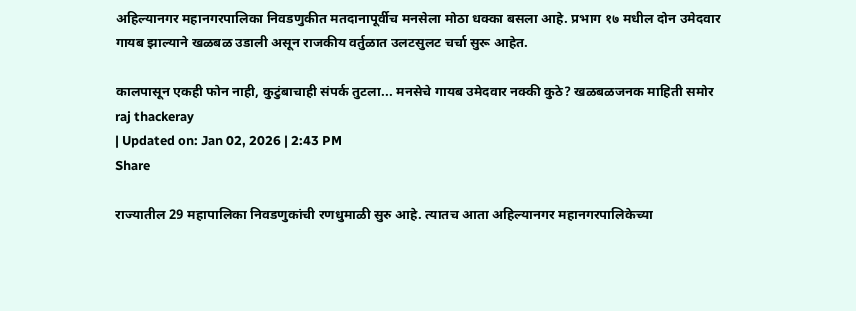अहिल्यानगर महानगरपालिका निवडणुकीत मतदानापूर्वीच मनसेला मोठा धक्का बसला आहे. प्रभाग १७ मधील दोन उमेदवार गायब झाल्याने खळबळ उडाली असून राजकीय वर्तुळात उलटसुलट चर्चा सुरू आहेत.

कालपासून एकही फोन नाही, कुटुंबाचाही संपर्क तुटला... मनसेचे गायब उमेदवार नक्की कुठे? खळबळजनक माहिती समोर
raj thackeray
| Updated on: Jan 02, 2026 | 2:43 PM
Share

राज्यातील 29 महापालिका निवडणुकांची रणधुमाळी सुरु आहे. त्यातच आता अहिल्यानगर महानगरपालिकेच्या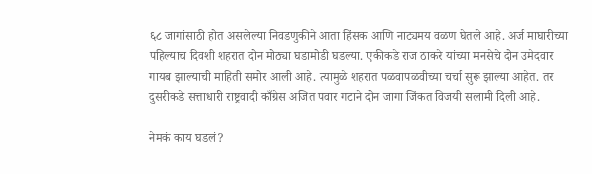६८ जागांसाठी होत असलेल्या निवडणुकीने आता हिंसक आणि नाट्यमय वळण घेतले आहे. अर्ज माघारीच्या पहिल्याच दिवशी शहरात दोन मोठ्या घडामोडी घडल्या. एकीकडे राज ठाकरे यांच्या मनसेचे दोन उमेदवार गायब झाल्याची माहिती समोर आली आहे. त्यामुळे शहरात पळवापळवीच्या चर्चा सुरू झाल्या आहेत. तर दुसरीकडे सत्ताधारी राष्ट्रवादी काँग्रेस अजित पवार गटाने दोन जागा जिंकत विजयी सलामी दिली आहे.

नेमकं काय घडलं?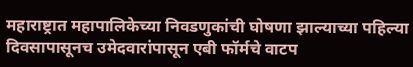महाराष्ट्रात महापालिकेच्या निवडणुकांची घोषणा झाल्याच्या पहिल्या दिवसापासूनच उमेदवारांपासून एबी फॉर्मचे वाटप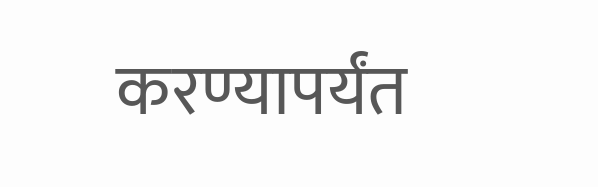करण्यापर्यंत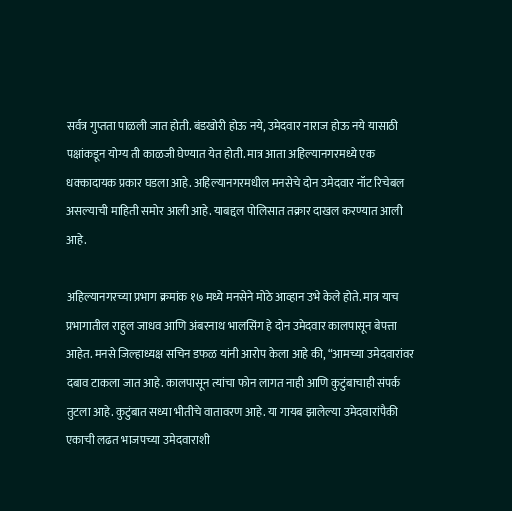सर्वत्र गुप्तता पाळली जात होती. बंडखोरी होऊ नये, उमेदवार नाराज होऊ नये यासाठी पक्षांकडून योग्य ती काळजी घेण्यात येत होती. मात्र आता अहिल्यानगरमध्ये एक धक्कादायक प्रकार घडला आहे. अहिल्यानगरमधील मनसेचे दोन उमेदवार नॉट रिचेबल असल्याची माहिती समोर आली आहे. याबद्दल पोलिसात तक्रार दाखल करण्यात आली आहे.

अहिल्यानगरच्या प्रभाग क्रमांक १७ मध्ये मनसेने मोठे आव्हान उभे केले होते. मात्र याच प्रभागातील राहुल जाधव आणि अंबरनाथ भालसिंग हे दोन उमेदवार कालपासून बेपत्ता आहेत. मनसे जिल्हाध्यक्ष सचिन डफळ यांनी आरोप केला आहे की, “आमच्या उमेदवारांवर दबाव टाकला जात आहे. कालपासून त्यांचा फोन लागत नाही आणि कुटुंबाचाही संपर्क तुटला आहे. कुटुंबात सध्या भीतीचे वातावरण आहे. या गायब झालेल्या उमेदवारांपैकी एकाची लढत भाजपच्या उमेदवाराशी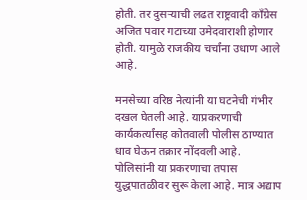होती. तर दुसऱ्याची लढत राष्ट्रवादी काँग्रेस अजित पवार गटाच्या उमेदवाराशी होणार होती. यामुळे राजकीय चर्चांना उधाण आले आहे.

मनसेच्या वरिष्ठ नेत्यांनी या घटनेची गंभीर दखल घेतली आहे. याप्रकरणाची कार्यकर्त्यांसह कोतवाली पोलीस ठाण्यात धाव घेऊन तक्रार नोंदवली आहे. पोलिसांनी या प्रकरणाचा तपास युद्धपातळीवर सुरू केला आहे. मात्र अद्याप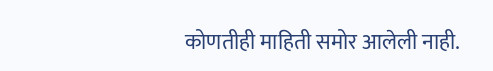कोणतीही माहिती समोर आलेली नाही.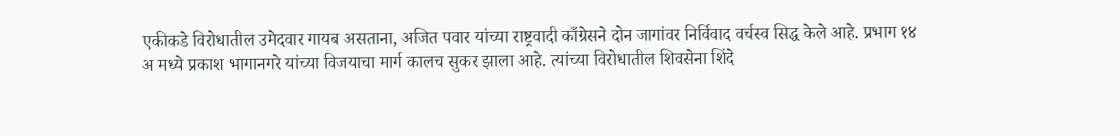एकीकडे विरोधातील उमेदवार गायब असताना, अजित पवार यांच्या राष्ट्रवादी काँग्रेसने दोन जागांवर निर्विवाद वर्चस्व सिद्ध केले आहे. प्रभाग १४ अ मध्ये प्रकाश भागानगरे यांच्या विजयाचा मार्ग कालच सुकर झाला आहे. त्यांच्या विरोधातील शिवसेना शिंदे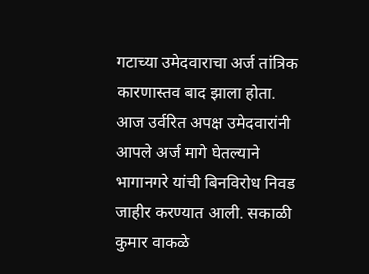गटाच्या उमेदवाराचा अर्ज तांत्रिक कारणास्तव बाद झाला होता. आज उर्वरित अपक्ष उमेदवारांनी आपले अर्ज मागे घेतल्याने भागानगरे यांची बिनविरोध निवड जाहीर करण्यात आली. सकाळी कुमार वाकळे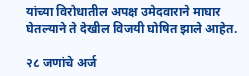यांच्या विरोधातील अपक्ष उमेदवाराने माघार घेतल्याने ते देखील विजयी घोषित झाले आहेत.

२८ जणांचे अर्ज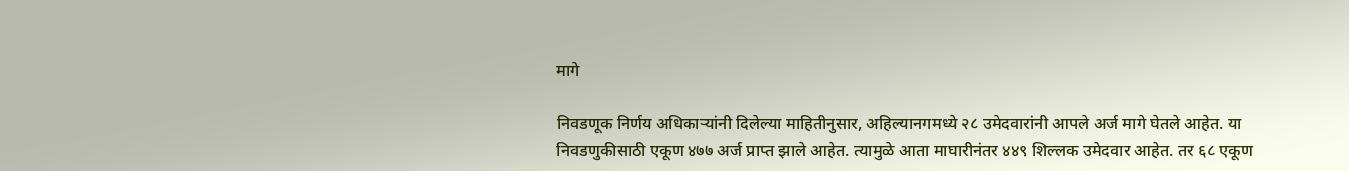मागे

निवडणूक निर्णय अधिकाऱ्यांनी दिलेल्या माहितीनुसार, अहिल्यानगमध्ये २८ उमेदवारांनी आपले अर्ज मागे घेतले आहेत. या निवडणुकीसाठी एकूण ४७७ अर्ज प्राप्त झाले आहेत. त्यामुळे आता माघारीनंतर ४४९ शिल्लक उमेदवार आहेत. तर ६८ एकूण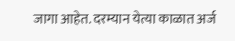जागा आहेत. दरम्यान येत्या काळात अर्ज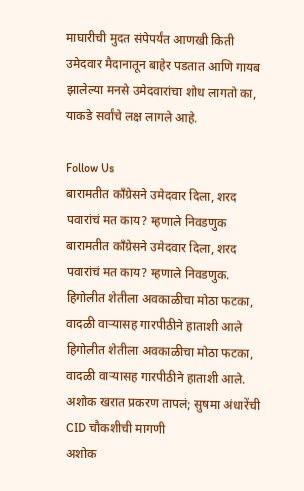माघारीची मुदत संपेपर्यंत आणखी किती उमेदवार मैदानातून बाहेर पडतात आणि गायब झालेल्या मनसे उमेदवारांचा शोध लागतो का, याकडे सर्वांचे लक्ष लागले आहे.

Follow Us
बारामतीत काँग्रेसने उमेदवार दिला, शरद पवारांचं मत काय? म्हणाले निवडणुक
बारामतीत काँग्रेसने उमेदवार दिला, शरद पवारांचं मत काय? म्हणाले निवडणुक.
हिगोलीत शेतीला अवकाळीचा मोठा फटका, वादळी वाऱ्यासह गारपीठीने हाताशी आले
हिगोलीत शेतीला अवकाळीचा मोठा फटका, वादळी वाऱ्यासह गारपीठीने हाताशी आले.
अशोक खरात प्रकरण तापलं; सुषमा अंधारेंची CID चौकशीची मागणी
अशोक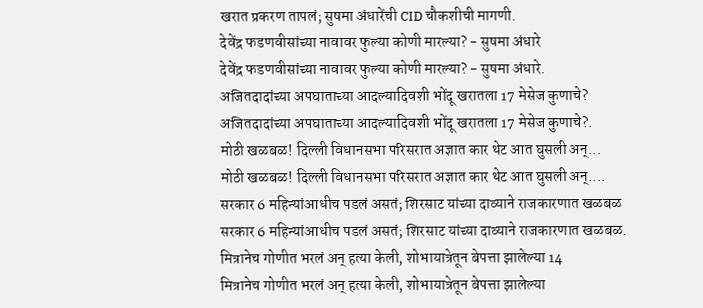खरात प्रकरण तापलं; सुषमा अंधारेंची CID चौकशीची मागणी.
देवेंद्र फडणवीसांच्या नावावर फुल्या कोणी मारल्या? - सुषमा अंधारे
देवेंद्र फडणवीसांच्या नावावर फुल्या कोणी मारल्या? - सुषमा अंधारे.
अजितदादांच्या अपघाताच्या आदल्यादिवशी भोंदू खरातला 17 मेसेज कुणाचे?
अजितदादांच्या अपघाताच्या आदल्यादिवशी भोंदू खरातला 17 मेसेज कुणाचे?.
मोठी खळबळ! दिल्ली विधानसभा परिसरात अज्ञात कार थेट आत घुसली अन्...
मोठी खळबळ! दिल्ली विधानसभा परिसरात अज्ञात कार थेट आत घुसली अन्....
सरकार 6 महिन्यांआधीच पडलं असतं; शिरसाट यांच्या दाव्याने राजकारणात खळबळ
सरकार 6 महिन्यांआधीच पडलं असतं; शिरसाट यांच्या दाव्याने राजकारणात खळबळ.
मित्रानेच गोणीत भरलं अन् हत्या केली, शोभायात्रेतून बेपत्ता झालेल्या 14
मित्रानेच गोणीत भरलं अन् हत्या केली, शोभायात्रेतून बेपत्ता झालेल्या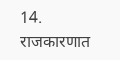14.
राजकारणात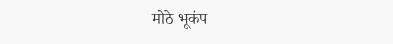मोठे भूकंप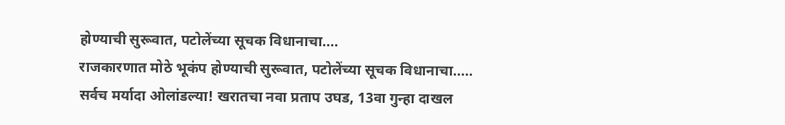होण्याची सुरूवात, पटोलेंच्या सूचक विधानाचा....
राजकारणात मोठे भूकंप होण्याची सुरूवात, पटोलेंच्या सूचक विधानाचा.....
सर्वच मर्यादा ओलांडल्या! खरातचा नवा प्रताप उघड, 13वा गुन्हा दाखल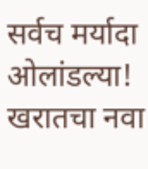सर्वच मर्यादा ओलांडल्या! खरातचा नवा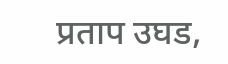प्रताप उघड,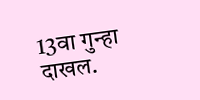13वा गुन्हा दाखल.